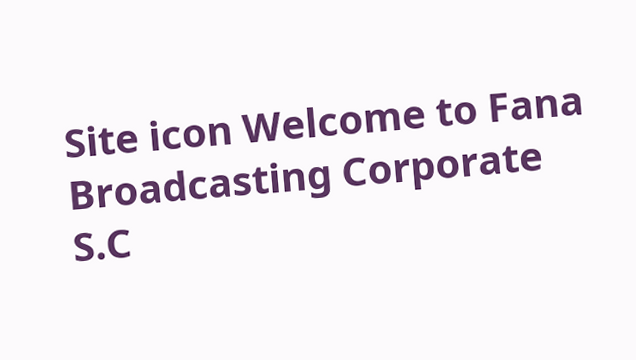Site icon Welcome to Fana Broadcasting Corporate S.C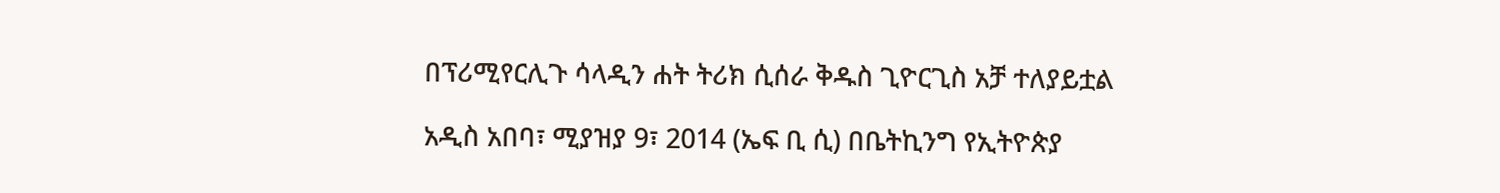በፕሪሚየርሊጉ ሳላዲን ሐት ትሪክ ሲሰራ ቅዱስ ጊዮርጊስ አቻ ተለያይቷል

አዲስ አበባ፣ ሚያዝያ 9፣ 2014 (ኤፍ ቢ ሲ) በቤትኪንግ የኢትዮጵያ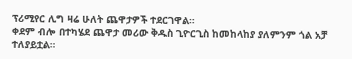ፕሪሚየር ሊግ ዛሬ ሁለት ጨዋታዎች ተደርገዋል።
ቀደም ብሎ በተካሄደ ጨዋታ መሪው ቅዱስ ጊዮርጊስ ከመከላከያ ያለምንም ጎል አቻ ተለያይቷል።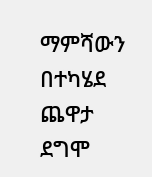ማምሻውን በተካሄደ ጨዋታ ደግሞ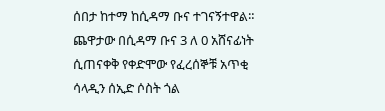ሰበታ ከተማ ከሲዳማ ቡና ተገናኝተዋል።
ጨዋታው በሲዳማ ቡና 3 ለ 0 አሸናፊነት ሲጠናቀቅ የቀድሞው የፈረሰኞቹ አጥቂ ሳላዲን ሰኢድ ሶስት ጎል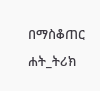በማስቆጠር ሐት_ትሪክ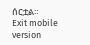ሰርቷል።
Exit mobile version